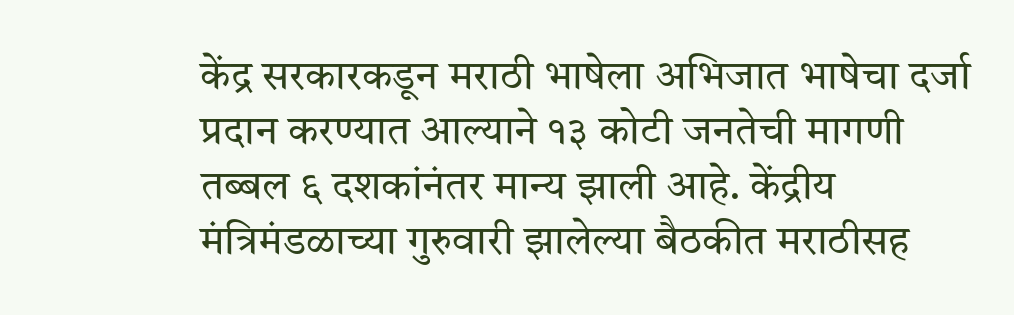केंद्र सरकारकडून मराठी भाषेला अभिजात भाषेचा दर्जा प्रदान करण्यात आल्याने १३ कोटी जनतेची मागणी तब्बल ६ दशकांनंतर मान्य झाली आहे. केंद्रीय मंत्रिमंडळाच्या गुरुवारी झालेल्या बैठकीत मराठीसह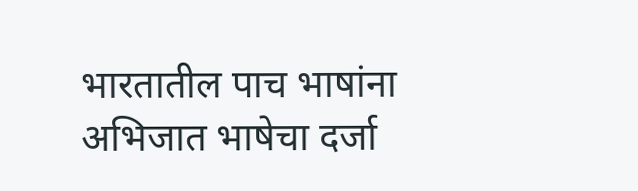भारतातील पाच भाषांना अभिजात भाषेचा दर्जा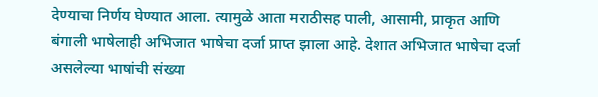देण्याचा निर्णय घेण्यात आला. त्यामुळे आता मराठीसह पाली, आसामी, प्राकृत आणि बंगाली भाषेलाही अभिजात भाषेचा दर्जा प्राप्त झाला आहे. देशात अभिजात भाषेचा दर्जा असलेल्या भाषांची संख्या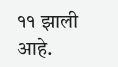११ झाली आहे.